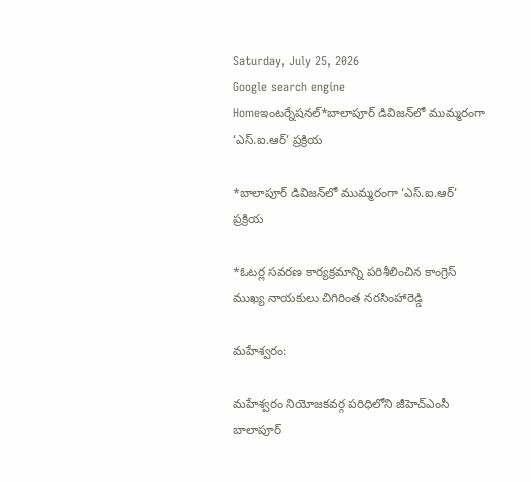Saturday, July 25, 2026
Google search engine
Homeఇంటర్నేషనల్*బాలాపూర్ డివిజన్‌లో ముమ్మరంగా ‘ఎస్.ఐ.ఆర్’ ప్రక్రియ

*బాలాపూర్ డివిజన్‌లో ముమ్మరంగా ‘ఎస్.ఐ.ఆర్’ ప్రక్రియ

*ఓటర్ల సవరణ కార్యక్రమాన్ని పరిశీలించిన కాంగ్రెస్ ముఖ్య నాయకులు చిగిరింత నరసింహారెడ్డి

మహేశ్వరం:

మహేశ్వరం నియోజకవర్గ పరిధిలోని జీహెచ్‌ఎంసీ బాలాపూర్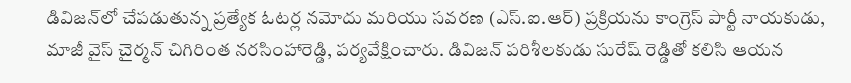డివిజన్‌లో చేపడుతున్న ప్రత్యేక ఓటర్ల నమోదు మరియు సవరణ (ఎస్.ఐ.ఆర్) ప్రక్రియను కాంగ్రెస్ పార్టీ నాయకుడు, మాజీ వైస్ చైర్మన్ చిగిరింత నరసింహారెడ్డి, పర్యవేక్షించారు. డివిజన్ పరిశీలకుడు సురేష్ రెడ్డితో కలిసి ఆయన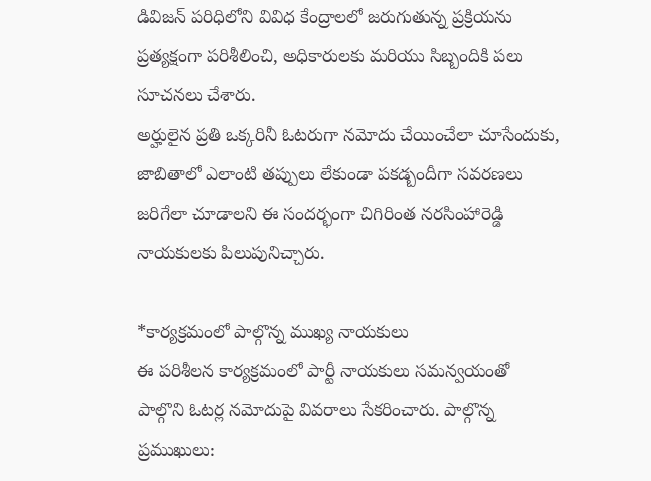డివిజన్ పరిధిలోని వివిధ కేంద్రాలలో జరుగుతున్న ప్రక్రియను ప్రత్యక్షంగా పరిశీలించి, అధికారులకు మరియు సిబ్బందికి పలు సూచనలు చేశారు.
అర్హులైన ప్రతి ఒక్కరినీ ఓటరుగా నమోదు చేయించేలా చూసేందుకు, జాబితాలో ఎలాంటి తప్పులు లేకుండా పకడ్బందీగా సవరణలు జరిగేలా చూడాలని ఈ సందర్భంగా చిగిరింత నరసింహారెడ్డి నాయకులకు పిలుపునిచ్చారు.

*కార్యక్రమంలో పాల్గొన్న ముఖ్య నాయకులు
ఈ పరిశీలన కార్యక్రమంలో పార్టీ నాయకులు సమన్వయంతో పాల్గొని ఓటర్ల నమోదుపై వివరాలు సేకరించారు. పాల్గొన్న ప్రముఖులు: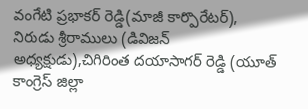వంగేటి ప్రభాకర్ రెడ్డి(మాజీ కార్పొరేటర్),
నిరుడు శ్రీరాములు (డివిజన్ అధ్యక్షుడు),చిగిరింత దయాసాగర్ రెడ్డి (యూత్ కాంగ్రెస్ జిల్లా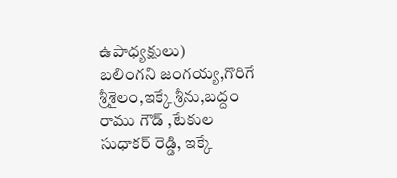ఉపాధ్యక్షులు)
బలింగని జంగయ్య,గొరిగే శ్రీశైలం,ఇక్కే శ్రీను,బద్దం రాము గౌడ్ ,టేకుల సుధాకర్ రెడ్డి, ఇక్కే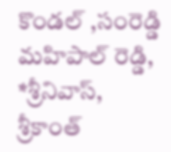కొండల్ ,సంరెడ్డి మహిపాల్ రెడ్డి, *శ్రీనివాస్, శ్రీకాంత్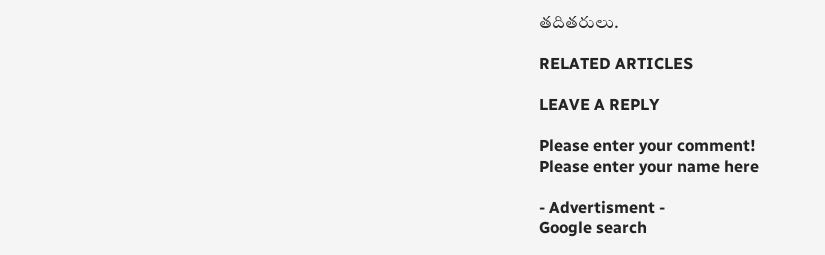తదితరులు.

RELATED ARTICLES

LEAVE A REPLY

Please enter your comment!
Please enter your name here

- Advertisment -
Google search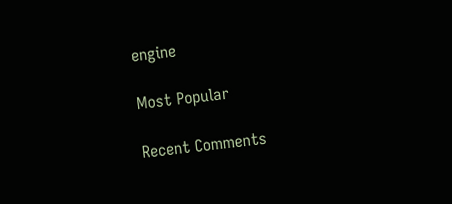engine

Most Popular

Recent Comments